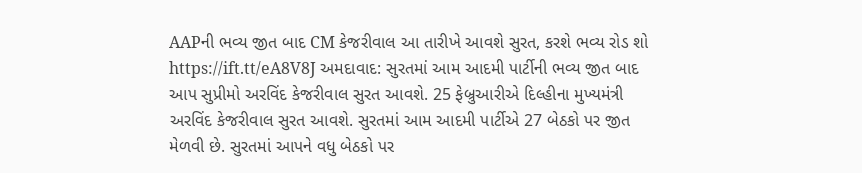AAPની ભવ્ય જીત બાદ CM કેજરીવાલ આ તારીખે આવશે સુરત, કરશે ભવ્ય રોડ શો https://ift.tt/eA8V8J અમદાવાદ: સુરતમાં આમ આદમી પાર્ટીની ભવ્ય જીત બાદ આપ સુપ્રીમો અરવિંદ કેજરીવાલ સુરત આવશે. 25 ફેબ્રુઆરીએ દિલ્હીના મુખ્યમંત્રી અરવિંદ કેજરીવાલ સુરત આવશે. સુરતમાં આમ આદમી પાર્ટીએ 27 બેઠકો પર જીત મેળવી છે. સુરતમાં આપને વધુ બેઠકો પર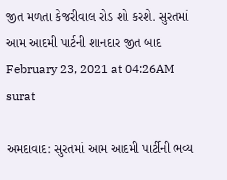જીત મળતા કેજરીવાલ રોડ શો કરશે. સુરતમાં આમ આદમી પાર્ટની શાનદાર જીત બાદ February 23, 2021 at 04:26AM surat

અમદાવાદ: સુરતમાં આમ આદમી પાર્ટીની ભવ્ય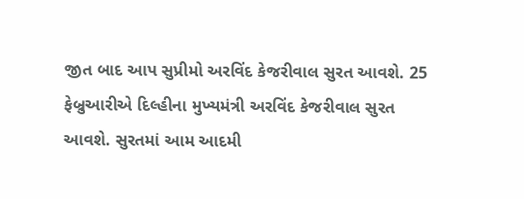જીત બાદ આપ સુપ્રીમો અરવિંદ કેજરીવાલ સુરત આવશે. 25 ફેબ્રુઆરીએ દિલ્હીના મુખ્યમંત્રી અરવિંદ કેજરીવાલ સુરત આવશે. સુરતમાં આમ આદમી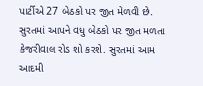પાર્ટીએ 27 બેઠકો પર જીત મેળવી છે. સુરતમાં આપને વધુ બેઠકો પર જીત મળતા કેજરીવાલ રોડ શો કરશે. સુરતમાં આમ આદમી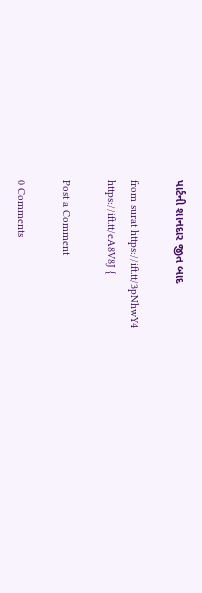પાર્ટની શાનદાર જીત બાદ

from surat https://ift.tt/3pNhwY4
https://ift.tt/eA8V8J {

Post a Comment

0 Comments